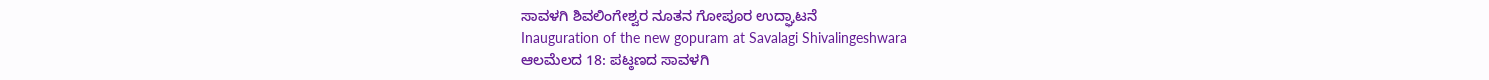ಸಾವಳಗಿ ಶಿವಲಿಂಗೇಶ್ವರ ನೂತನ ಗೋಪೂರ ಉದ್ಘಾಟನೆ
Inauguration of the new gopuram at Savalagi Shivalingeshwara
ಆಲಮೆಲದ 18: ಪಟ್ಠಣದ ಸಾವಳಗಿ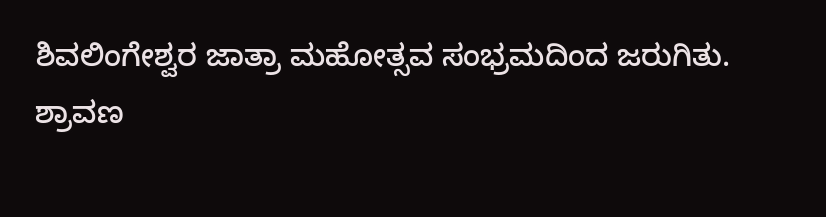ಶಿವಲಿಂಗೇಶ್ವರ ಜಾತ್ರಾ ಮಹೋತ್ಸವ ಸಂಭ್ರಮದಿಂದ ಜರುಗಿತು.
ಶ್ರಾವಣ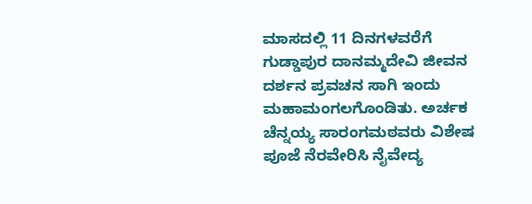ಮಾಸದಲ್ಲಿ 11 ದಿನಗಳವರೆಗೆ ಗುಡ್ಡಾಪುರ ದಾನಮ್ಮದೇವಿ ಜೀವನ ದರ್ಶನ ಪ್ರವಚನ ಸಾಗಿ ಇಂದು ಮಹಾಮಂಗಲಗೊಂಡಿತು. ಅರ್ಚಕ ಚೆನ್ನಯ್ಯ ಸಾರಂಗಮಠವರು ವಿಶೇಷ ಪೂಜೆ ನೆರವೇರಿಸಿ ನೈವೇದ್ಯ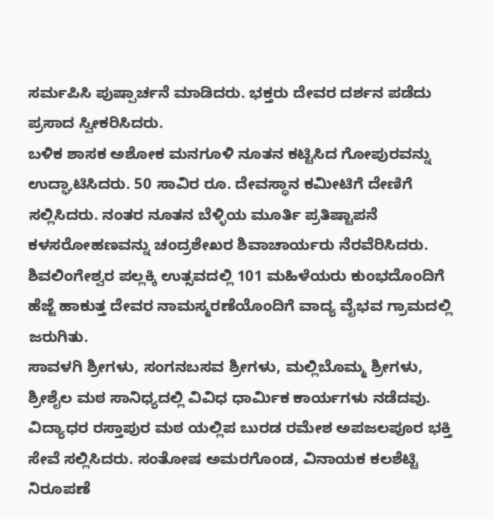ಸರ್ಮಪಿಸಿ ಪುಷ್ಪಾರ್ಚನೆ ಮಾಡಿದರು. ಭಕ್ತರು ದೇವರ ದರ್ಶನ ಪಡೆದು ಪ್ರಸಾದ ಸ್ವೀಕರಿಸಿದರು.
ಬಳಿಕ ಶಾಸಕ ಅಶೋಕ ಮನಗೂಳಿ ನೂತನ ಕಟ್ಟಿಸಿದ ಗೋಪುರವನ್ನು ಉದ್ಘಾಟಿಸಿದರು. 50 ಸಾವಿರ ರೂ. ದೇವಸ್ಥಾನ ಕಮೀಟಿಗೆ ದೇಣಿಗೆ ಸಲ್ಲಿಸಿದರು. ನಂತರ ನೂತನ ಬೆಳ್ಳಿಯ ಮೂರ್ತಿ ಪ್ರತಿಷ್ಟಾಪನೆ ಕಳಸರೋಹಣವನ್ನು ಚಂದ್ರಶೇಖರ ಶಿವಾಚಾರ್ಯರು ನೆರವೆರಿಸಿದರು. ಶಿವಲಿಂಗೇಶ್ವರ ಪಲ್ಲಕ್ಕಿ ಉತ್ಸವದಲ್ಲಿ 101 ಮಹಿಳೆಯರು ಕುಂಭದೊಂದಿಗೆ ಹೆಜ್ಜೆ ಹಾಕುತ್ತ ದೇವರ ನಾಮಸ್ಮರಣೆಯೊಂದಿಗೆ ವಾದ್ಯ ವೈಭವ ಗ್ರಾಮದಲ್ಲಿ ಜರುಗಿತು.
ಸಾವಳಗಿ ಶ್ರೀಗಳು, ಸಂಗನಬಸವ ಶ್ರೀಗಳು, ಮಲ್ಲಿಬೊಮ್ಮ ಶ್ರೀಗಳು, ಶ್ರೀಶೈಲ ಮಠ ಸಾನಿಧ್ಯದಲ್ಲಿ ವಿವಿಧ ಧಾರ್ಮಿಕ ಕಾರ್ಯಗಳು ನಡೆದವು. ವಿದ್ಯಾಧರ ರಸ್ತಾಪುರ ಮಠ ಯಲ್ಲಿಪ ಬುರಡ ರಮೇಶ ಅಪಜಲಪೂರ ಭಕ್ತಿ ಸೇವೆ ಸಲ್ಲಿಸಿದರು. ಸಂತೋಷ ಅಮರಗೊಂಡ, ವಿನಾಯಕ ಕಲಶೆಟ್ಟಿ ನಿರೂಪಣೆ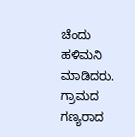ಚೆಂದು ಹಳಿಮನಿ ಮಾಡಿದರು.
ಗ್ರಾಮದ ಗಣ್ಯರಾದ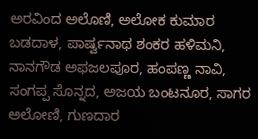ಅರವಿಂದ ಅಲೊಣಿ, ಅಲೋಕ ಕುಮಾರ ಬಡದಾಳ, ಪಾರ್ಷ್ವನಾಥ ಶಂಕರ ಹಳಿಮನಿ, ನಾನಗೌಡ ಅಫಜಲಪೂರ, ಹಂಪಣ್ಣ ನಾವಿ, ಸಂಗಪ್ಪ ಸೊನ್ನದ, ಅಜಯ ಬಂಟನೂರ, ಸಾಗರ ಅಲೋಣಿ, ಗುಣದಾರ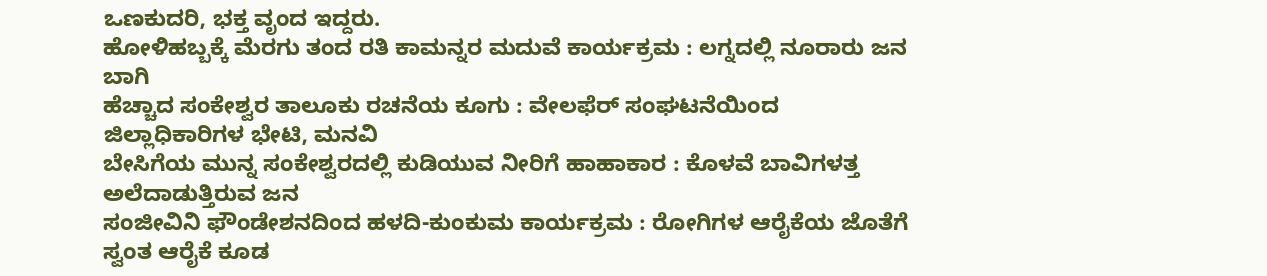ಒಣಕುದರಿ, ಭಕ್ತ ವೃಂದ ಇದ್ದರು.
ಹೋಳಿಹಬ್ಬಕ್ಕೆ ಮೆರಗು ತಂದ ರತಿ ಕಾಮನ್ನರ ಮದುವೆ ಕಾರ್ಯಕ್ರಮ : ಲಗ್ನದಲ್ಲಿ ನೂರಾರು ಜನ ಬಾಗಿ
ಹೆಚ್ಚಾದ ಸಂಕೇಶ್ವರ ತಾಲೂಕು ರಚನೆಯ ಕೂಗು : ವೇಲಫೆರ್ ಸಂಘಟನೆಯಿಂದ ಜಿಲ್ಲಾಧಿಕಾರಿಗಳ ಭೇಟಿ, ಮನವಿ
ಬೇಸಿಗೆಯ ಮುನ್ನ ಸಂಕೇಶ್ವರದಲ್ಲಿ ಕುಡಿಯುವ ನೀರಿಗೆ ಹಾಹಾಕಾರ : ಕೊಳವೆ ಬಾವಿಗಳತ್ತ ಅಲೆದಾಡುತ್ತಿರುವ ಜನ
ಸಂಜೀವಿನಿ ಫೌಂಡೇಶನದಿಂದ ಹಳದಿ-ಕುಂಕುಮ ಕಾರ್ಯಕ್ರಮ : ರೋಗಿಗಳ ಆರೈಕೆಯ ಜೊತೆಗೆ ಸ್ವಂತ ಆರೈಕೆ ಕೂಡ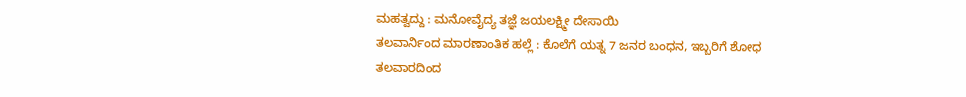ಮಹತ್ವದ್ದು : ಮನೋವೈದ್ಯ ತಜ್ಞೆ ಜಯಲಕ್ಷ್ಮೀ ದೇಸಾಯಿ
ತಲವಾರ್ನಿಂದ ಮಾರಣಾಂತಿಕ ಹಲ್ಲೆ : ಕೊಲೆಗೆ ಯತ್ನ 7 ಜನರ ಬಂಧನ, ಇಬ್ಬರಿಗೆ ಶೋಧ
ತಲವಾರದಿಂದ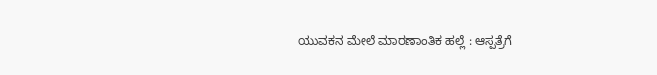ಯುವಕನ ಮೇಲೆ ಮಾರಣಾಂತಿಕ ಹಲ್ಲೆ : ಆಸ್ಪತ್ರೆಗೆ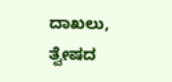ದಾಖಲು, ತ್ವೇಷದ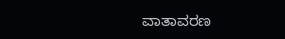ವಾತಾವರಣ